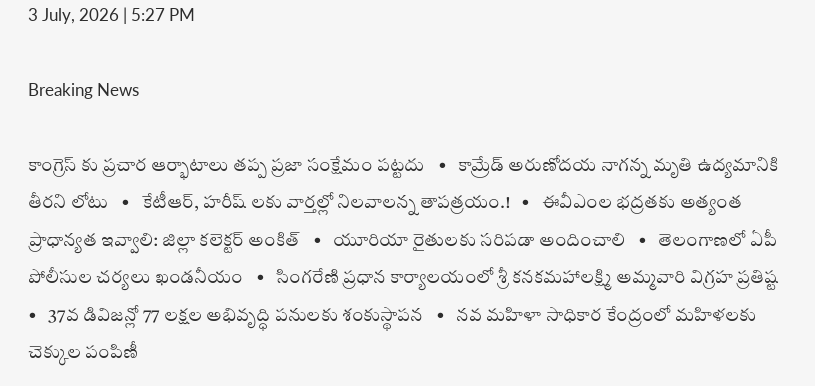3 July, 2026 | 5:27 PM

Breaking News

కాంగ్రెస్ కు ప్రచార ఆర్భాటాలు తప్ప ప్రజా సంక్షేమం పట్టదు   •   కామ్రేడ్ అరుణోదయ నాగన్న మృతి ఉద్యమానికి తీరని లోటు   •   కేటీఆర్, హరీష్ లకు వార్తల్లో నిలవాలన్న తాపత్రయం.!   •   ఈవీఎంల భద్రతకు అత్యంత ప్రాధాన్యత ఇవ్వాలి: జిల్లా కలెక్టర్ అంకిత్   •   యూరియా రైతులకు సరిపడా అందించాలి   •   తెలంగాణలో ఏపీ పోలీసుల చర్యలు ఖండనీయం   •   సింగరేణి ప్రధాన కార్యాలయంలో శ్రీ కనకమహాలక్ష్మి అమ్మవారి విగ్రహ ప్రతిష్ట   •   37వ డివిజన్లో 77 లక్షల అభివృద్ధి పనులకు శంకుస్థాపన   •   నవ మహిళా సాధికార కేంద్రంలో మహిళలకు చెక్కుల పంపిణీ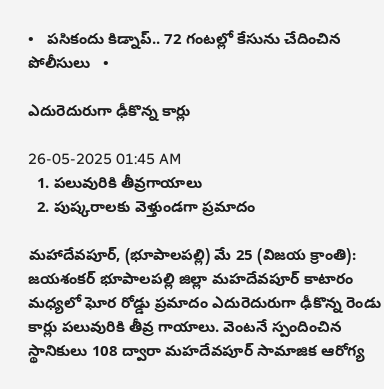•   పసికందు కిడ్నాప్.. 72 గంటల్లో కేసును చేదించిన పోలీసులు   •

ఎదురెదురుగా ఢీకొన్న కార్లు

26-05-2025 01:45 AM
  1. పలువురికి తీవ్రగాయాలు
  2. పుష్కరాలకు వెళ్తుండగా ప్రమాదం

మహాదేవపూర్, (భూపాలపల్లి) మే 25 (విజయ క్రాంతి): జయశంకర్ భూపాలపల్లి జిల్లా మహదేవపూర్ కాటారం మధ్యలో ఘోర రోడ్డు ప్రమాదం ఎదురెదురుగా ఢీకొన్న రెండు కార్లు పలువురికి తీవ్ర గాయాలు. వెంటనే స్పందించిన స్థానికులు 108 ద్వారా మహదేవపూర్ సామాజిక ఆరోగ్య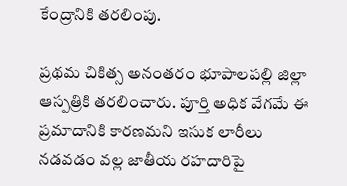కేంద్రానికి తరలింపు.

ప్రథమ చికిత్స అనంతరం భూపాలపల్లి జిల్లా ఆస్పత్రికి తరలించారు. పూర్తి అధిక వేగమే ఈ ప్రమాదానికి కారణమని ఇసుక లారీలు నడవడం వల్ల జాతీయ రహదారిపై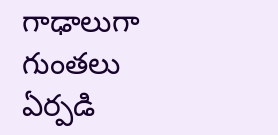గాఢాలుగా గుంతలు ఏర్పడి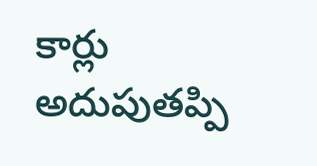కార్లు అదుపుతప్పి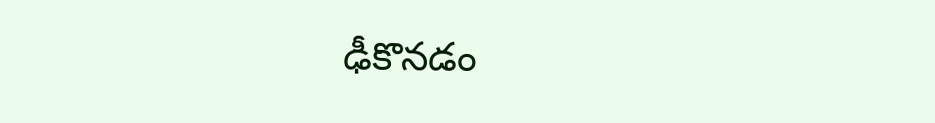ఢీకొనడం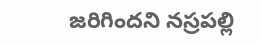జరిగిందని నస్రపల్లి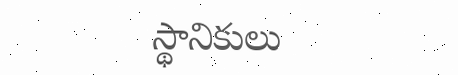స్థానికులు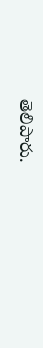తెలిపారు.